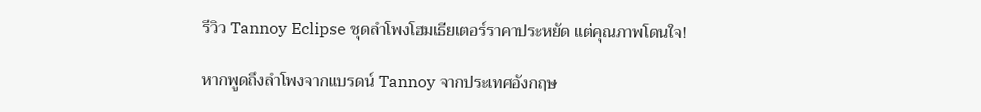รีวิว Tannoy Eclipse ชุดลำโพงโฮมเธียเตอร์ราคาประหยัด แต่คุณภาพโดนใจ!

หากพูดถึงลำโพงจากแบรดน์ Tannoy จากประเทศอังกฤษ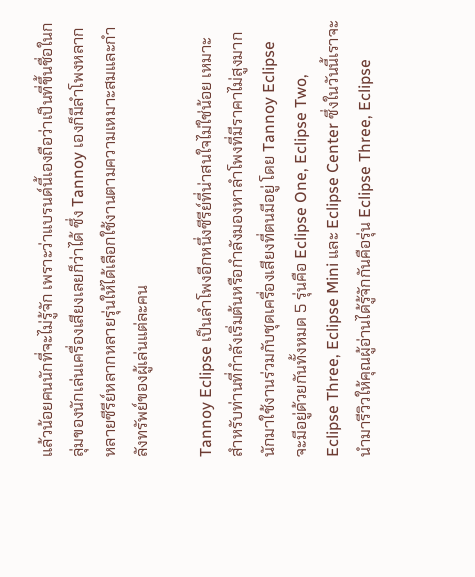แล้วน้อยคนนักที่จะไม่รู้จัก เพราะว่าแบรนด์นี้เองถือว่าเป็นที่ขึ้นชื่อในกลุ่มของนักเล่นเครื่องเสียงเลยก็ว่าได้ ซึ่ง Tannoy เองก็มีลำโพงหลากหลายซีรีย์หลากหลายรุ่นให้ได้เลือกใช้งานตามความเหมาะสมและกำลังทรัพย์ของผู้เล่นแต่ละคน

Tannoy Eclipse เป็นลำโพงอีกหนึ่งซีรีย์ที่น่าสนใจไม่ใช่น้อย เหมาะสำหรับท่านที่กำลังเริ่มต้นหรือกำลังมองหาลำโพงที่มีราคาไม่สูงมากนักมาใช้งานร่วมกับชุดเครื่องเสียงที่ตนมีอยู่ โดย Tannoy Eclipse จะมีอยู่ด้วยกันทั้งหมด 5 รุ่นคือ Eclipse One, Eclipse Two, Eclipse Three, Eclipse Mini และ Eclipse Center ซึ่งในวันนี้เราจะนำมารีวิวให้คุณผู้อ่านได้รู้จักกันคือรุ่น Eclipse Three, Eclipse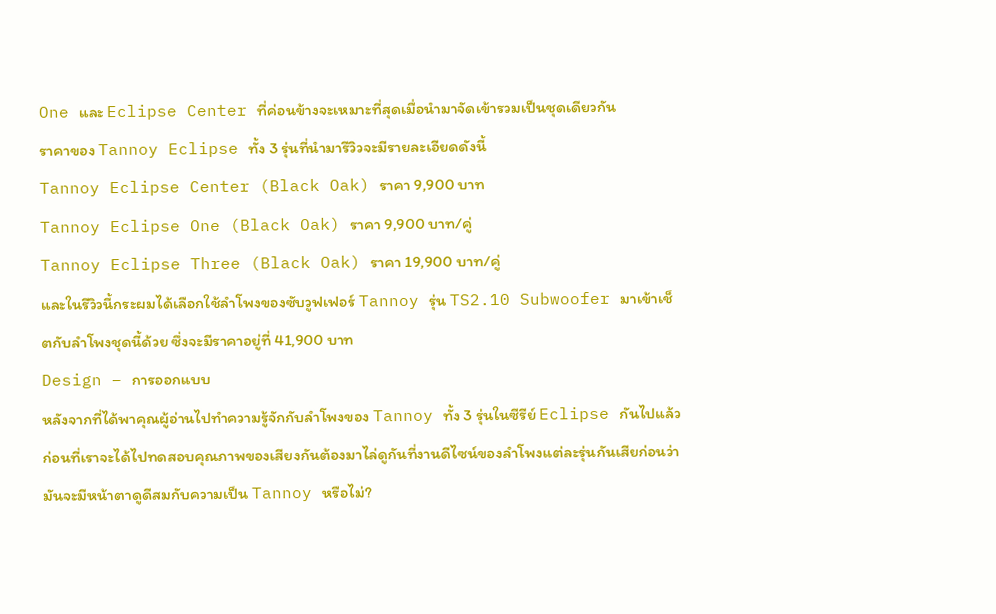One และ Eclipse Center ที่ค่อนข้างจะเหมาะที่สุดเมื่อนำมาจัดเข้ารวมเป็นชุดเดียวกัน
ราคาของ Tannoy Eclipse ทั้ง 3 รุ่นที่นำมารีวิวจะมีรายละเอียดดังนี้
Tannoy Eclipse Center (Black Oak) ราคา 9,900 บาท
Tannoy Eclipse One (Black Oak) ราคา 9,900 บาท/คู่
Tannoy Eclipse Three (Black Oak) ราคา 19,900 บาท/คู่
และในรีวิวนี้กระผมได้เลือกใช้ลำโพงของซับวูฟเฟอร์ Tannoy รุ่น TS2.10 Subwoofer มาเข้าเช็ตกับลำโพงชุดนี้ด้วย ซึ่งจะมีราคาอยู่ที่ 41,900 บาท
Design – การออกแบบ
หลังจากที่ได้พาคุณผู้อ่านไปทำความรู้จักกับลำโพงของ Tannoy ทั้ง 3 รุ่นในซีรีย์ Eclipse กันไปแล้ว ก่อนที่เราจะได้ไปทดสอบคุณภาพของเสียงกันต้องมาไล่ดูกันที่งานดีไซน์ของลำโพงแต่ละรุ่นกันเสียก่อนว่ามันจะมีหน้าตาดูดีสมกับความเป็น Tannoy หรือไม่?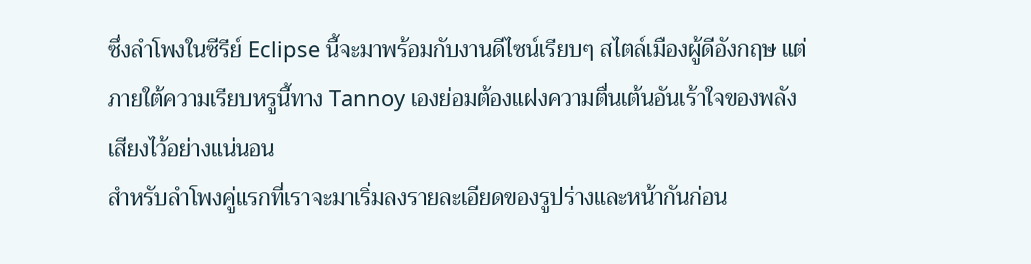ซึ่งลำโพงในซีรีย์ Eclipse นี้จะมาพร้อมกับงานดีไซน์เรียบๆ สไตล์เมืองผู้ดีอังกฤษ แต่ภายใต้ความเรียบหรูนี้ทาง Tannoy เองย่อมต้องแฝงความตื่นเต้นอันเร้าใจของพลังเสียงไว้อย่างแน่นอน
สำหรับลำโพงคู่แรกที่เราจะมาเริ่มลงรายละเอียดของรูปร่างและหน้ากันก่อน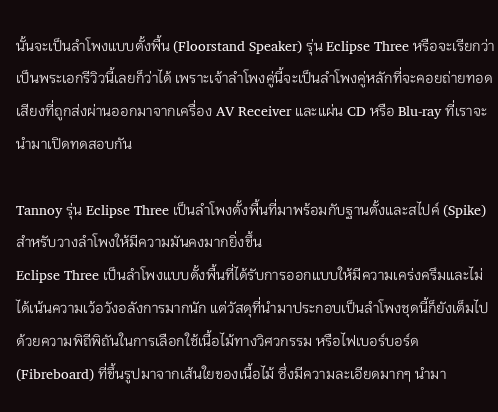นั้นจะเป็นลำโพงแบบตั้งพื้น (Floorstand Speaker) รุ่น Eclipse Three หรือจะเรียกว่าเป็นพระเอกรีวิวนี้เลยก็ว่าได้ เพราะเจ้าลำโพงคู่นี้จะเป็นลำโพงคู่หลักที่จะคอยถ่ายทอดเสียงที่ถูกส่งผ่านออกมาจากเครื่อง AV Receiver และแผ่น CD หรือ Blu-ray ที่เราจะนำมาเปิดทดสอบกัน

Tannoy รุ่น Eclipse Three เป็นลำโพงตั้งพื้นที่มาพร้อมกับฐานตั้งและสไปค์ (Spike) สำหรับวางลำโพงให้มีความมันคงมากยิ่งขึ้น
Eclipse Three เป็นลำโพงแบบตั้งพื้นที่ได้รับการออกแบบให้มีความเคร่งครึมและไม่ได้เน้นความเว้อวังอลังการมากนัก แต่วัสดุที่นำมาประกอบเป็นลำโพงชุดนี้ก็ยังเต็มไปด้วยความพิถีพิถันในการเลือกใช้เนื้อไม้ทางวิศวกรรม หรือไฟเบอร์บอร์ด (Fibreboard) ที่ขึ้นรูปมาจากเส้นใยของเนื้อไม้ ซึ่งมีความละเอียดมากๆ นำมา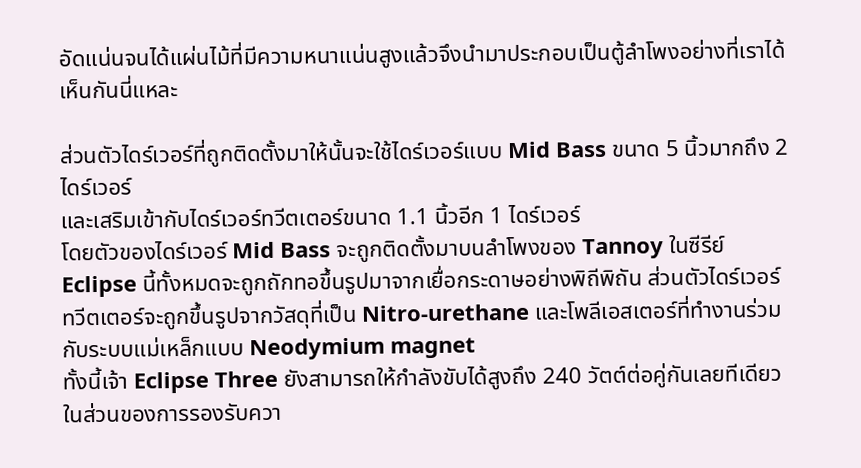อัดแน่นจนได้แผ่นไม้ที่มีความหนาแน่นสูงแล้วจึงนำมาประกอบเป็นตู้ลำโพงอย่างที่เราได้เห็นกันนี่แหละ

ส่วนตัวไดร์เวอร์ที่ถูกติดตั้งมาให้นั้นจะใช้ไดร์เวอร์แบบ Mid Bass ขนาด 5 นิ้วมากถึง 2 ไดร์เวอร์
และเสริมเข้ากับไดร์เวอร์ทวีตเตอร์ขนาด 1.1 นิ้วอีก 1 ไดร์เวอร์
โดยตัวของไดร์เวอร์ Mid Bass จะถูกติดตั้งมาบนลำโพงของ Tannoy ในซีรีย์ Eclipse นี้ทั้งหมดจะถูกถักทอขึ้นรูปมาจากเยื่อกระดาษอย่างพิถีพิถัน ส่วนตัวไดร์เวอร์ทวีตเตอร์จะถูกขึ้นรูปจากวัสดุที่เป็น Nitro-urethane และโพลีเอสเตอร์ที่ทำงานร่วมกับระบบแม่เหล็กแบบ Neodymium magnet
ทั้งนี้เจ้า Eclipse Three ยังสามารถให้กำลังขับได้สูงถึง 240 วัตต์ต่อคู่กันเลยทีเดียว ในส่วนของการรองรับควา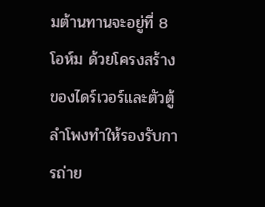มต้านทานจะอยู่ที่ 8 โอห์ม ด้วยโครงสร้างของไดร์เวอร์และตัวตู้ลำโพงทำให้รองรับการถ่าย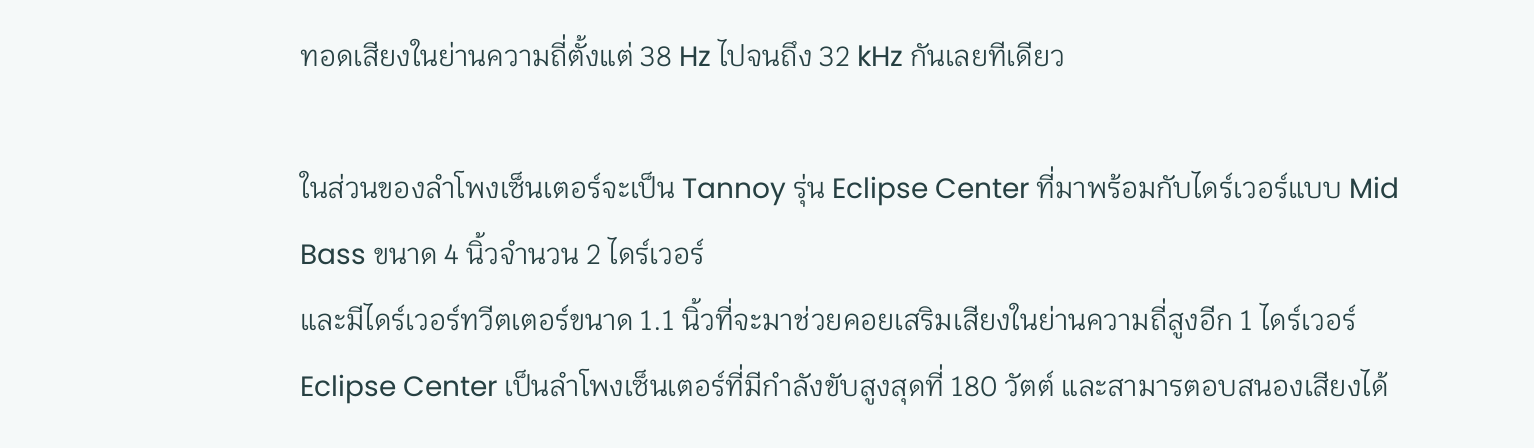ทอดเสียงในย่านความถี่ตั้งแต่ 38 Hz ไปจนถึง 32 kHz กันเลยทีเดียว

ในส่วนของลำโพงเซ็นเตอร์จะเป็น Tannoy รุ่น Eclipse Center ที่มาพร้อมกับไดร์เวอร์แบบ Mid Bass ขนาด 4 นิ้วจำนวน 2 ไดร์เวอร์
และมีไดร์เวอร์ทวีตเตอร์ขนาด 1.1 นิ้วที่จะมาช่วยคอยเสริมเสียงในย่านความถี่สูงอีก 1 ไดร์เวอร์
Eclipse Center เป็นลำโพงเซ็นเตอร์ที่มีกำลังขับสูงสุดที่ 180 วัตต์ และสามารตอบสนองเสียงได้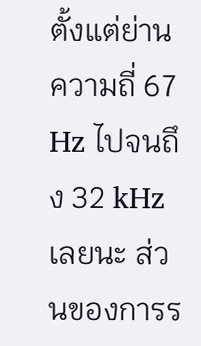ตั้งแต่ย่านความถี่ 67 Hz ไปจนถึง 32 kHz เลยนะ ส่วนของการร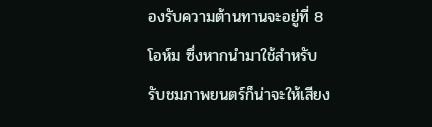องรับความต้านทานจะอยู่ที่ 8 โอห์ม ซึ่งหากนำมาใช้สำหรับรับชมภาพยนตร์ก็น่าจะให้เสียง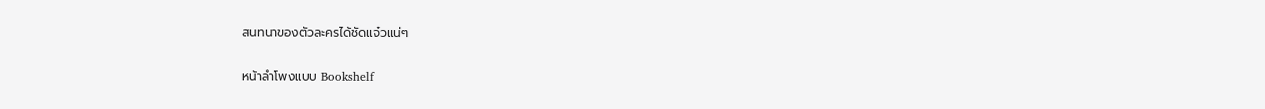สนทนาของตัวละครได้ชัดแจ๋วแน่ๆ

หน้าลำโพงแบบ Bookshelf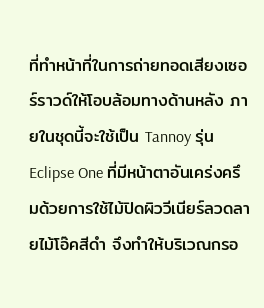ที่ทำหน้าที่ในการถ่ายทอดเสียงเซอร์ราวด์ให้โอบล้อมทางด้านหลัง ภายในชุดนี้จะใช้เป็น Tannoy รุ่น Eclipse One ที่มีหน้าตาอันเคร่งครึมด้วยการใช้ไม้ปิดผิววีเนียร์ลวดลายไม้โอ๊คสีดำ จึงทำให้บริเวณกรอ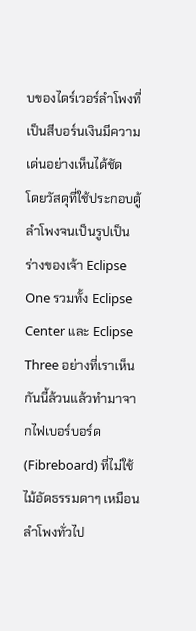บของไดร์เวอร์ลำโพงที่เป็นสีบอร์นเงินมีความเด่นอย่างเห็นได้ชัด
โดยวัสดุที่ใช้ประกอบตู้ลำโพงจนเป็นรูปเป็นร่างของเจ้า Eclipse One รวมทั้ง Eclipse Center และ Eclipse Three อย่างที่เราเห็นกันนี้ล้วนแล้วทำมาจากไฟเบอร์บอร์ด (Fibreboard) ที่ไม่ใช้ไม้อัดธรรมดาๆ เหมือนลำโพงทั่วไป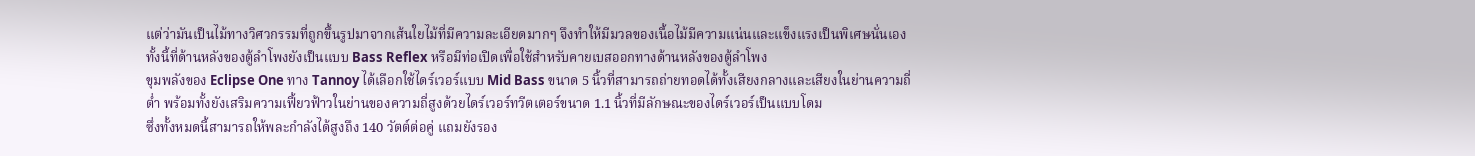แต่ว่ามันเป็นไม้ทางวิศวกรรมที่ถูกขึ้นรูปมาจากเส้นใยไม้ที่มีความละเอียดมากๆ จึงทำให้มีมวลของเนื้อไม้มีความแน่นและแข็งแรงเป็นพิเศษนั่นเอง ทั้งนี้ที่ด้านหลังของตู้ลำโพงยังเป็นแบบ Bass Reflex หรือมีท่อเปิดเพื่อใช้สำหรับคายเบสออกทางด้านหลังของตู้ลำโพง
ขุมพลังของ Eclipse One ทาง Tannoy ได้เลือกใช้ไดร์เวอร์แบบ Mid Bass ขนาด 5 นิ้วที่สามารถถ่ายทอดได้ทั้งเสียงกลางและเสียงในย่านความถี่ต่ำ พร้อมทั้งยังเสริมความเฟี้ยวฟ้าวในย่านของความถี่สูงด้วยไดร์เวอร์ทวีตเตอร์ขนาด 1.1 นิ้วที่มีลักษณะของไดร์เวอร์เป็นแบบโดม
ซึ่งทั้งหมดนี้สามารถให้พละกำลังได้สูงถึง 140 วัตต์ต่อคู่ แถมยังรอง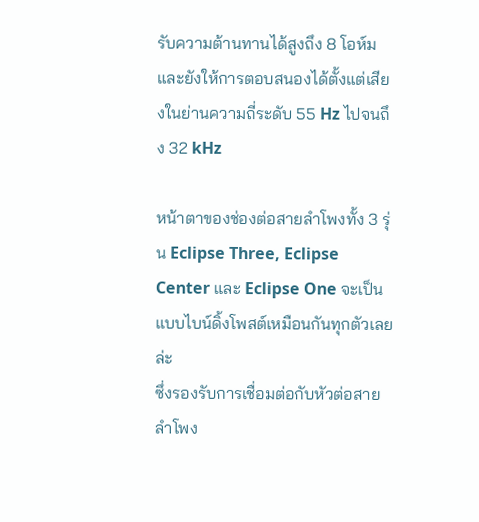รับความต้านทานได้สูงถึง 8 โอห์ม และยังให้การตอบสนองได้ตั้งแต่เสียงในย่านความถี่ระดับ 55 Hz ไปจนถึง 32 kHz

หน้าตาของช่องต่อสายลำโพงทั้ง 3 รุ่น Eclipse Three, Eclipse Center และ Eclipse One จะเป็นแบบไบน์ดิ้งโพสต์เหมือนกันทุกตัวเลยล่ะ
ซึ่งรองรับการเชื่อมต่อกับหัวต่อสายลำโพง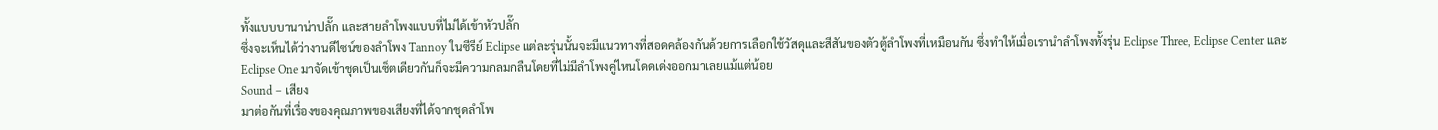ทั้งแบบบานาน่าปลั๊ก และสายลำโพงแบบที่ไม่ได้เข้าหัวปลั๊ก
ซึ่งจะเห็นได้ว่างานดีไซน์ของลำโพง Tannoy ในซีรีย์ Eclipse แต่ละรุ่นนั้นจะมีแนวทางที่สอดคล้องกันด้วยการเลือกใช้วัสดุและสีสันของตัวตู้ลำโพงที่เหมือนกัน ซึ่งทำให้เมื่อเรานำลำโพงทั้งรุ่น Eclipse Three, Eclipse Center และ Eclipse One มาจัดเข้าชุดเป็นเซ็ตเดียวกันก็จะมีความกลมกลืนโดยที่ไม่มีลำโพงคู่ไหนโดดเด่งออกมาเลยแม้แต่น้อย
Sound – เสียง
มาต่อกันที่เรื่องของคุณภาพของเสียงที่ได้จากชุดลำโพ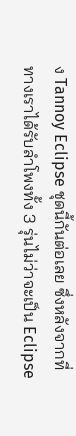ง Tannoy Eclipse ชุดนี้กันต่อเลย ซึ่งหลังจากที่ทางเราได้รับลำโพงทั้ง 3 รุ่นไม่ว่าจะเป็น Eclipse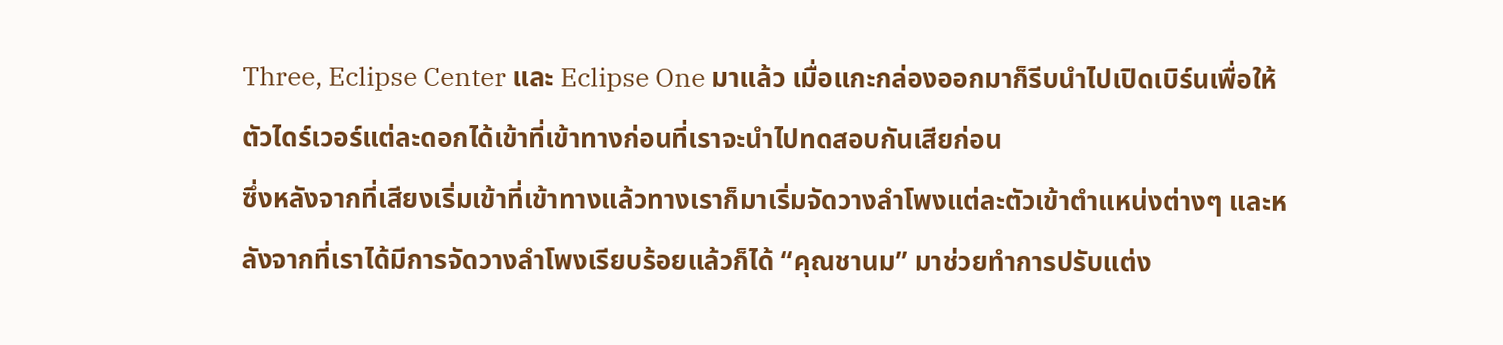Three, Eclipse Center และ Eclipse One มาแล้ว เมื่อแกะกล่องออกมาก็รีบนำไปเปิดเบิร์นเพื่อให้ตัวไดร์เวอร์แต่ละดอกได้เข้าที่เข้าทางก่อนที่เราจะนำไปทดสอบกันเสียก่อน
ซึ่งหลังจากที่เสียงเริ่มเข้าที่เข้าทางแล้วทางเราก็มาเริ่มจัดวางลำโพงแต่ละตัวเข้าตำแหน่งต่างๆ และหลังจากที่เราได้มีการจัดวางลำโพงเรียบร้อยแล้วก็ได้ “คุณชานม” มาช่วยทำการปรับแต่ง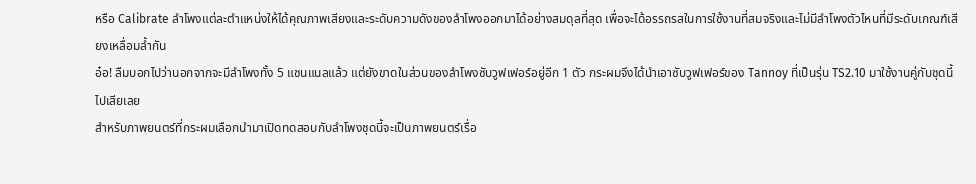หรือ Calibrate ลำโพงแต่ละตำแหน่งให้ได้คุณภาพเสียงและระดับความดังของลำโพงออกมาได้อย่างสมดุลที่สุด เพื่อจะได้อรรถรสในการใช้งานที่สมจริงและไม่มีลำโพงตัวไหนที่มีระดับเกณฑ์เสียงเหลื่อมล้ำกัน
อ๋อ! ลืมบอกไปว่านอกจากจะมีลำโพงทั้ง 5 แชนแนลแล้ว แต่ยังขาดในส่วนของลำโพงซับวูฟเฟอร์อยู่อีก 1 ตัว กระผมจึงได้นำเอาซับวูฟเฟอร์ของ Tannoy ที่เป็นรุ่น TS2.10 มาใช้งานคู่กับชุดนี้ไปเสียเลย
สำหรับภาพยนตร์ที่กระผมเลือกนำมาเปิดทดสอบกับลำโพงชุดนี้จะเป็นภาพยนตร์เรื่อ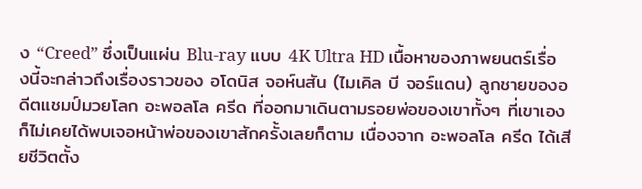ง “Creed” ซึ่งเป็นแผ่น Blu-ray แบบ 4K Ultra HD เนื้อหาของภาพยนตร์เรื่องนี้จะกล่าวถึงเรื่องราวของ อโดนิส จอห์นสัน (ไมเคิล บี จอร์แดน) ลูกชายของอดีตแชมป์มวยโลก อะพอลโล ครีด ที่ออกมาเดินตามรอยพ่อของเขาทั้งๆ ที่เขาเองก็ไม่เคยได้พบเจอหน้าพ่อของเขาสักครั้งเลยก็ตาม เนื่องจาก อะพอลโล ครีด ได้เสียชีวิตตั้ง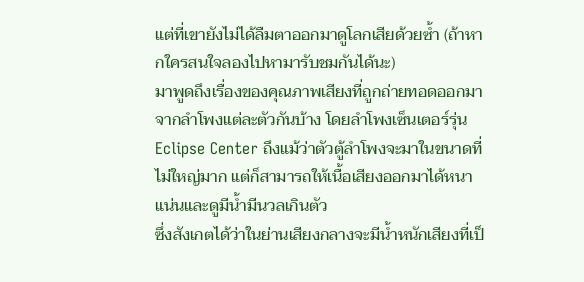แต่ที่เขายังไม่ได้ลืมตาออกมาดูโลกเสียด้วยซ้ำ (ถ้าหากใครสนใจลองไปหามารับชมกันได้นะ)
มาพูดถึงเรื่องของคุณภาพเสียงที่ถูกถ่ายทอดออกมาจากลำโพงแต่ละตัวกันบ้าง โดยลำโพงเซ็นเตอร์รุ่น Eclipse Center ถึงแม้ว่าตัวตู้ลำโพงจะมาในขนาดที่ไม่ใหญ่มาก แต่ก็สามารถให้เนื้อเสียงออกมาได้หนาแน่นและดูมีน้ำมีนวลเกินตัว
ซึ่งสังเกตได้ว่าในย่านเสียงกลางจะมีน้ำหนักเสียงที่เป็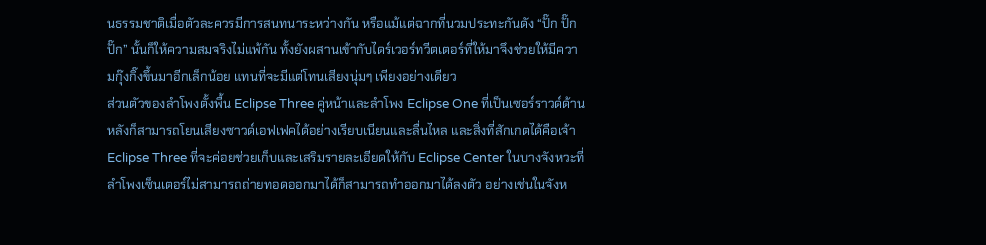นธรรมชาติเมื่อตัวละควรมีการสนทนาระหว่างกัน หรือแม้แต่ฉากที่นวมประทะกันดัง “ปั๊ก ปั๊ก ปั๊ก” นั้นก็ให้ความสมจริงไม่แพ้กัน ทั้งยังผสานเข้ากับไดร์เวอร์ทวีตเตอร์ที่ให้มาจึงช่วยให้มีความกุ๊งกิ๊งขึ้นมาอีกเล็กน้อย แทนที่จะมีแต่โทนเสียงนุ่มๆ เพียงอย่างเดียว
ส่วนตัวของลำโพงตั้งพื้น Eclipse Three คู่หน้าและลำโพง Eclipse One ที่เป็นเซอร์ราวด์ด้านหลังก็สามารถโยนเสียงซาวด์เอฟเฟคได้อย่างเรียบเนียนและลื่นไหล และสิ่งที่สักเกตได้คือเจ้า Eclipse Three ที่จะค่อยช่วยเก็บและเสริมรายละเอียดให้กับ Eclipse Center ในบางจังหวะที่ลำโพงเซ็นเตอร์ไม่สามารถถ่ายทอดออกมาได้ก็สามารถทำออกมาได้ลงตัว อย่างเช่นในจังห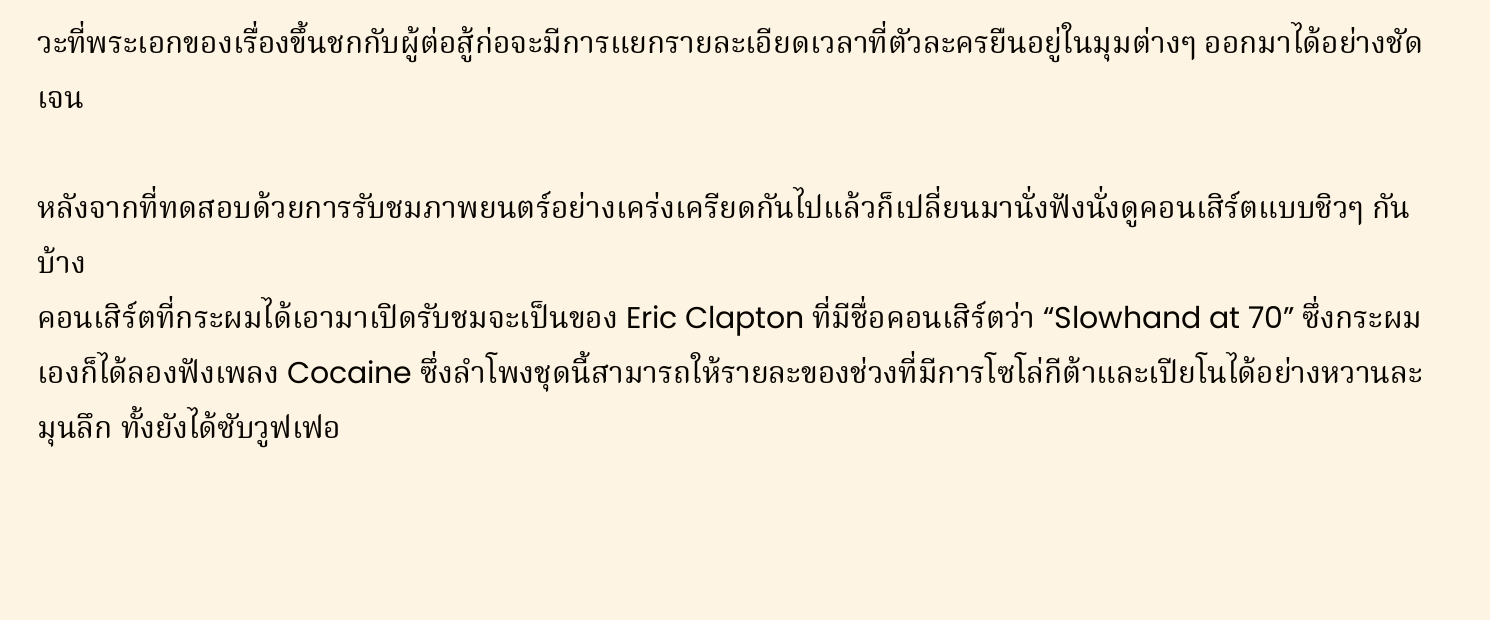วะที่พระเอกของเรื่องขึ้นชกกับผู้ต่อสู้ก่อจะมีการแยกรายละเอียดเวลาที่ตัวละครยืนอยู่ในมุมต่างๆ ออกมาได้อย่างชัดเจน

หลังจากที่ทดสอบด้วยการรับชมภาพยนตร์อย่างเคร่งเครียดกันไปแล้วก็เปลี่ยนมานั่งฟังนั่งดูคอนเสิร์ตแบบชิวๆ กันบ้าง
คอนเสิร์ตที่กระผมได้เอามาเปิดรับชมจะเป็นของ Eric Clapton ที่มีชื่อคอนเสิร์ตว่า “Slowhand at 70” ซึ่งกระผมเองก็ได้ลองฟังเพลง Cocaine ซึ่งลำโพงชุดนี้สามารถให้รายละของช่วงที่มีการโซโล่กีต้าและเปียโนได้อย่างหวานละมุนลึก ทั้งยังได้ซับวูฟเฟอ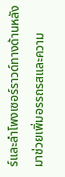ร์และลำโพงเซอร์ราวด์ทางด้านหลังมาช่วยเพิ่มอรรถรสและความ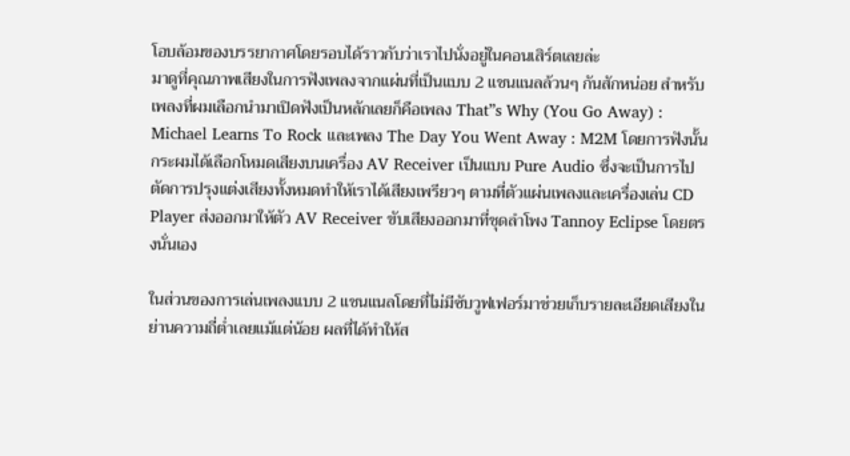โอบล้อมของบรรยากาศโดยรอบได้ราวกับว่าเราไปนั่งอยู่ในคอนเสิร์ตเลยล่ะ
มาดูที่คุณภาพเสียงในการฟังเพลงจากแผ่นที่เป็นแบบ 2 แชนแนลล้วนๆ กันสักหน่อย สำหรับเพลงที่ผมเลือกนำมาเปิดฟังเป็นหลักเลยก็คือเพลง That”s Why (You Go Away) : Michael Learns To Rock และเพลง The Day You Went Away : M2M โดยการฟังนั้นกระผมได้เลือกโหมดเสียงบนเครื่อง AV Receiver เป็นแบบ Pure Audio ซึ่งจะเป็นการไปตัดการปรุงแต่งเสียงทั้งหมดทำให้เราได้เสียงเพรียวๆ ตามที่ตัวแผ่นเพลงและเครื่องเล่น CD Player ส่งออกมาให้ตัว AV Receiver ขับเสียงออกมาที่ชุดลำโพง Tannoy Eclipse โดยตรงนั่นเอง

ในส่วนของการเล่นเพลงแบบ 2 แชนแนลโดยที่ไม่มีซับวูฟเฟอร์มาช่วยเก็บรายละเอียดเสียงในย่านความถี่ต่ำเลยแม้แต่น้อย ผลที่ได้ทำให้ส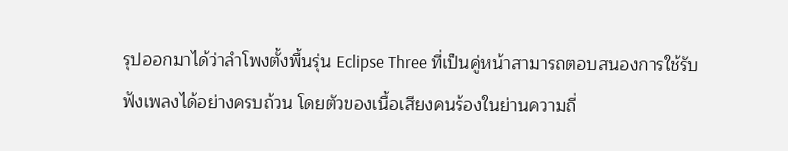รุปออกมาได้ว่าลำโพงตั้งพื้นรุ่น Eclipse Three ที่เป็นคู่หน้าสามารถตอบสนองการใช้รับฟังเพลงได้อย่างครบถ้วน โดยตัวของเนื้อเสียงคนร้องในย่านความถี่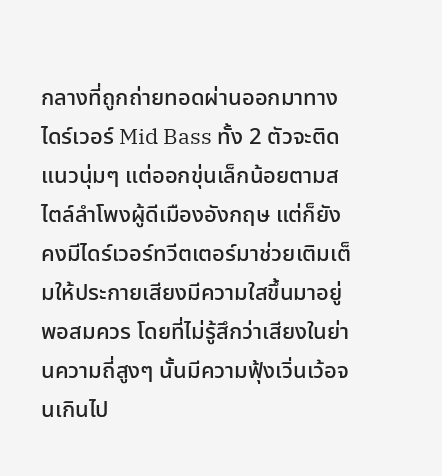กลางที่ถูกถ่ายทอดผ่านออกมาทางไดร์เวอร์ Mid Bass ทั้ง 2 ตัวจะติดแนวนุ่มๆ แต่ออกขุ่นเล็กน้อยตามสไตล์ลำโพงผู้ดีเมืองอังกฤษ แต่ก็ยังคงมีไดร์เวอร์ทวีตเตอร์มาช่วยเติมเต็มให้ประกายเสียงมีความใสขึ้นมาอยู่พอสมควร โดยที่ไม่รู้สึกว่าเสียงในย่านความถี่สูงๆ นั้นมีความฟุ้งเวิ่นเว้อจนเกินไป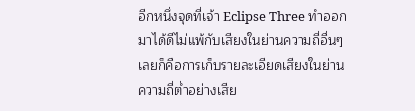อีกหนึ่งจุดที่เจ้า Eclipse Three ทำออกมาได้ดีไม่แพ้กับเสียงในย่านความถี่อื่นๆ เลยก็คือการเก็บรายละเอียดเสียงในย่านความถี่ต่ำอย่างเสีย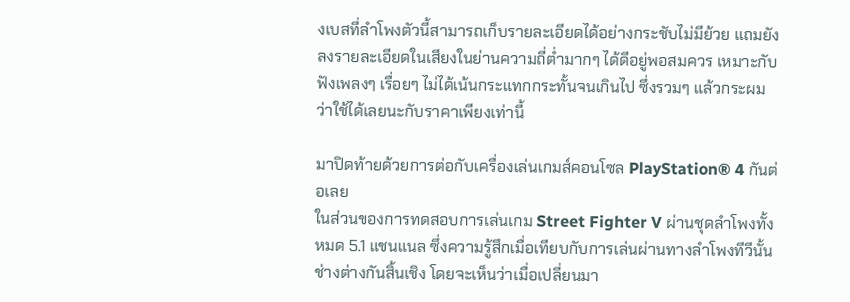งเบสที่ลำโพงตัวนี้สามารถเก็บรายละเอียดได้อย่างกระชับไม่มีย้วย แถมยังลงรายละเอียดในเสียงในย่านความถี่ต่ำมากๆ ได้ดีอยู่พอสมควร เหมาะกับฟังเพลงๆ เรื่อยๆ ไม่ได้เน้นกระแทกกระทั้นจนเกินไป ซึ่งรวมๆ แล้วกระผมว่าใช้ได้เลยนะกับราคาเพียงเท่านี้

มาปิดท้ายด้วยการต่อกับเครื่องเล่นเกมส์คอนโซล PlayStation® 4 กันต่อเลย
ในส่วนของการทดสอบการเล่นเกม Street Fighter V ผ่านชุดลำโพงทั้งหมด 5.1 แชนแนล ซึ่งความรู้สึกเมื่อเทียบกับการเล่นผ่านทางลำโพงทีวีนั้นช่างต่างกันสิ้นเชิง โดยจะเห็นว่าเมื่อเปลี่ยนมา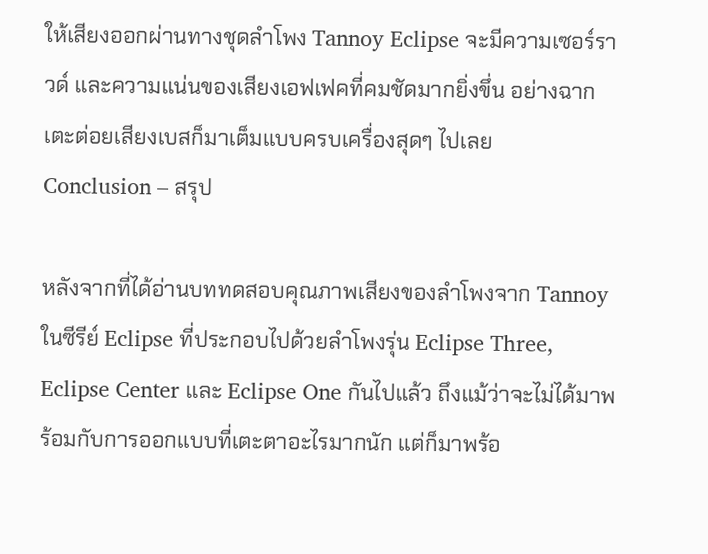ให้เสียงออกผ่านทางชุดลำโพง Tannoy Eclipse จะมีความเซอร์ราวด์ และความแน่นของเสียงเอฟเฟคที่คมชัดมากยิ่งขึ่น อย่างฉากเตะต่อยเสียงเบสก็มาเต็มแบบครบเครื่องสุดๆ ไปเลย
Conclusion – สรุป

หลังจากที่ได้อ่านบททดสอบคุณภาพเสียงของลำโพงจาก Tannoy ในซีรีย์ Eclipse ที่ประกอบไปด้วยลำโพงรุ่น Eclipse Three, Eclipse Center และ Eclipse One กันไปแล้ว ถึงแม้ว่าจะไม่ได้มาพร้อมกับการออกแบบที่เตะตาอะไรมากนัก แต่ก็มาพร้อ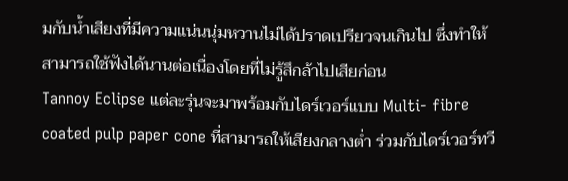มกับน้ำเสียงที่มีความแน่นนุ่มหวานไม่ได้ปราดเปรียวจนเกินไป ซึ่งทำให้สามารถใช้ฟังได้นานต่อเนื่องโดยที่ไม่รู้สึกล้าไปเสียก่อน
Tannoy Eclipse แต่ละรุ่นจะมาพร้อมกับไดร์เวอร์แบบ Multi- fibre coated pulp paper cone ที่สามารถให้เสียงกลางต่ำ ร่วมกับไดร์เวอร์ทวี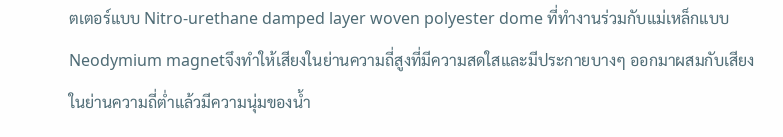ตเตอร์แบบ Nitro-urethane damped layer woven polyester dome ที่ทำงานร่วมกับแม่เหล็กแบบ Neodymium magnetจึงทำให้เสียงในย่านความถี่สูงที่มีความสดใสและมีประกายบางๆ ออกมาผสมกับเสียงในย่านความถี่ต่ำแล้วมีความนุ่มของน้ำ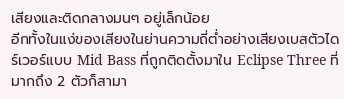เสียงและติดกลางมนๆ อยู่เล็กน้อย
อีกทั้งในแง่ของเสียงในย่านความถี่ต่ำอย่างเสียงเบสตัวไดร์เวอร์แบบ Mid Bass ที่ถูกติดตั้งมาใน Eclipse Three ที่มากถึง 2 ตัวก็สามา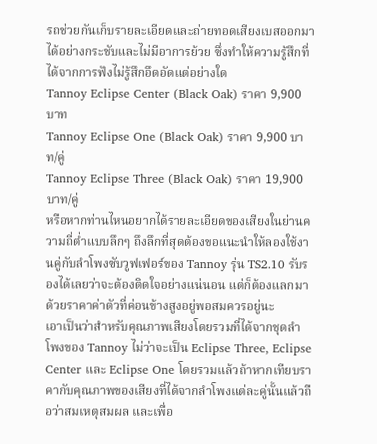รถช่วยกันเก็บรายละเอียดและถ่ายทอดเสียงเบสออกมาได้อย่างกระชับและไม่มีอาการย้วย ซึ่งทำให้ความรู้สึกที่ได้จากการฟังไม่รู้สึกอึดอัดแต่อย่างใด
Tannoy Eclipse Center (Black Oak) ราคา 9,900 บาท
Tannoy Eclipse One (Black Oak) ราคา 9,900 บาท/คู่
Tannoy Eclipse Three (Black Oak) ราคา 19,900 บาท/คู่
หรือหากท่านไหนอยากได้รายละเอียดของเสียงในย่านความถี่ต่ำแบบลึกๆ ถึงลึกที่สุดต้องขอแนะนำให้ลองใช้งานคู่กับลำโพงซับวูฟเฟอร์ของ Tannoy รุ่น TS2.10 รับรองได้เลยว่าจะต้องติดใจอย่างแน่นอน แต่ก็ต้องแลกมาด้วยราคาค่าตัวที่ค่อนข้างสูงอยู่พอสมควรอยู่นะ
เอาเป็นว่าสำหรับคุณภาพเสียงโดยรวมที่ได้จากชุดลำโพงของ Tannoy ไม่ว่าจะเป็น Eclipse Three, Eclipse Center และ Eclipse One โดยรวมแล้วถ้าหากเทียบราคากับคุณภาพของเสียงที่ได้จากลำโพงแต่ละคู่นั้นแล้วถือว่าสมเหตุสมผล และเพื่อ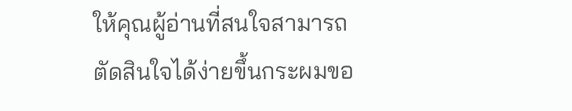ให้คุณผู้อ่านที่สนใจสามารถตัดสินใจได้ง่ายขึ้นกระผมขอ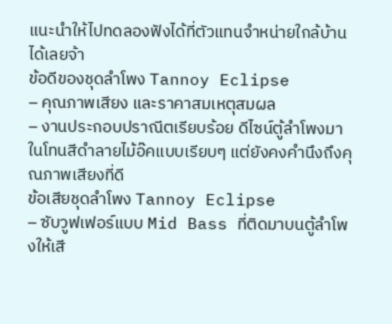แนะนำให้ไปทดลองฟังได้ที่ตัวแทนจำหน่ายใกล้บ้านได้เลยจ้า
ข้อดีของชุดลำโพง Tannoy Eclipse
– คุณภาพเสียง และราคาสมเหตุสมผล
– งานประกอบปราณีตเรียบร้อย ดีไซน์ตู้ลำโพงมาในโทนสีดำลายไม้อ๊คแบบเรียบๆ แต่ยังคงคำนึงถึงคุณภาพเสียงที่ดี
ข้อเสียชุดลำโพง Tannoy Eclipse
– ซับวูฟเฟอร์แบบ Mid Bass ที่ติดมาบนตู้ลำโพงให้เสี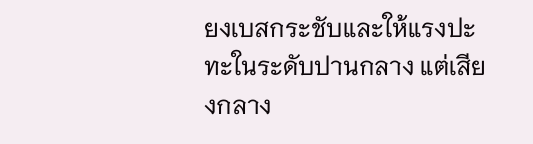ยงเบสกระชับและให้แรงปะทะในระดับปานกลาง แต่เสียงกลาง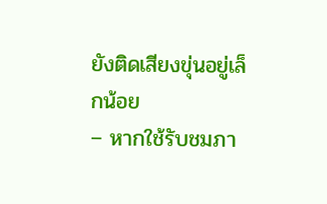ยังติดเสียงขุ่นอยู่เล็กน้อย
– หากใช้รับชมภา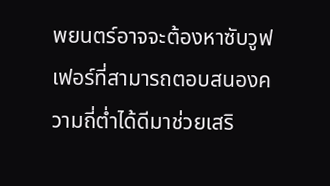พยนตร์อาจจะต้องหาซับวูฟเฟอร์ที่สามารถตอบสนองความถี่ต่ำได้ดีมาช่วยเสริ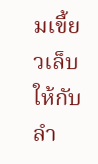มเขี้ยวเล็บให้กับลำ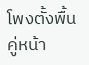โพงตั้งพื้นคู่หน้า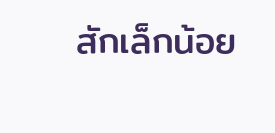สักเล็กน้อย